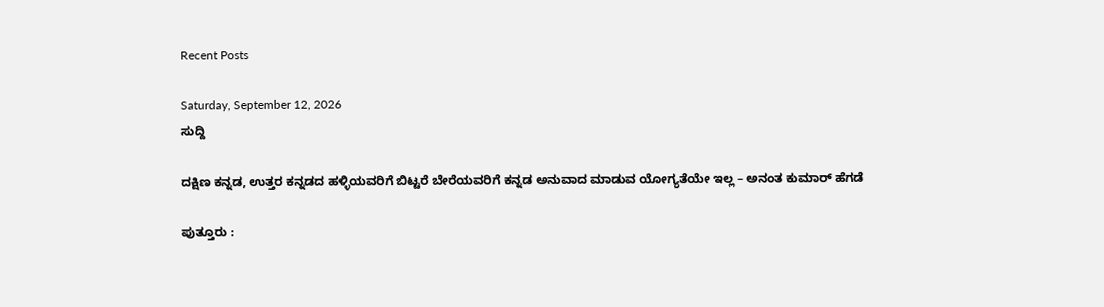Recent Posts

Saturday, September 12, 2026
ಸುದ್ದಿ

ದಕ್ಷಿಣ ಕನ್ನಡ, ಉತ್ತರ ಕನ್ನಡದ ಹಳ್ಳಿಯವರಿಗೆ ಬಿಟ್ಟರೆ ಬೇರೆಯವರಿಗೆ ಕನ್ನಡ ಅನುವಾದ ಮಾಡುವ ಯೋಗ್ಯತೆಯೇ ಇಲ್ಲ – ಅನಂತ ಕುಮಾರ್ ಹೆಗಡೆ

ಪುತ್ತೂರು :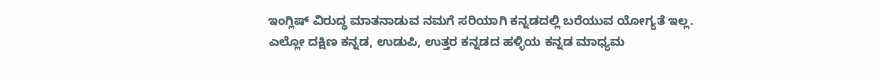ಇಂಗ್ಲಿಷ್ ವಿರುದ್ಧ ಮಾತನಾಡುವ ನಮಗೆ ಸರಿಯಾಗಿ ಕನ್ನಡದಲ್ಲಿ ಬರೆಯುವ ಯೋಗ್ಯತೆ ಇಲ್ಲ. ಎಲ್ಲೋ ದಕ್ಷಿಣ ಕನ್ನಡ, ಉಡುಪಿ, ಉತ್ತರ ಕನ್ನಡದ ಹಳ್ಳಿಯ ಕನ್ನಡ ಮಾಧ್ಯಮ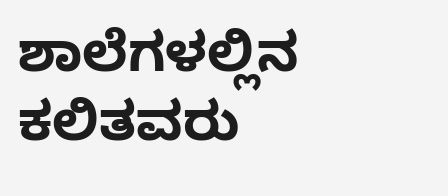ಶಾಲೆಗಳಲ್ಲಿನ ಕಲಿತವರು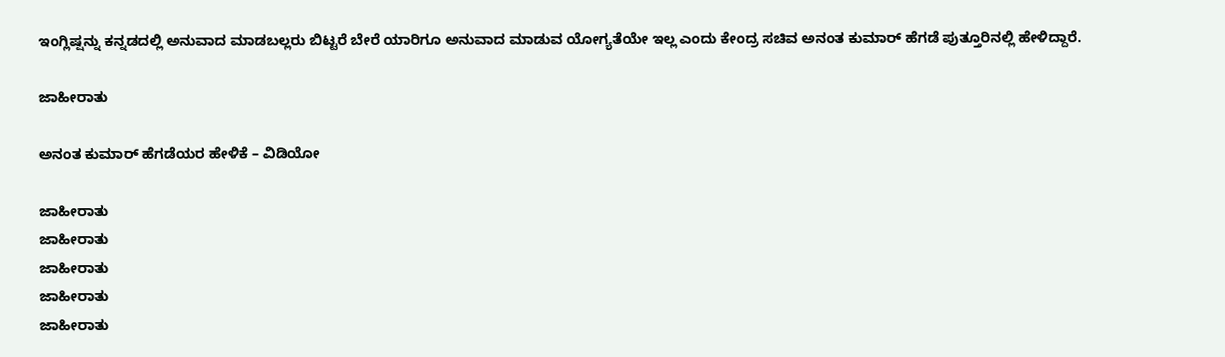ಇಂಗ್ಲಿಷ್ಷನ್ನು ಕನ್ನಡದಲ್ಲಿ ಅನುವಾದ ಮಾಡಬಲ್ಲರು ಬಿಟ್ಟರೆ ಬೇರೆ ಯಾರಿಗೂ ಅನುವಾದ ಮಾಡುವ ಯೋಗ್ಯತೆಯೇ ಇಲ್ಲ ಎಂದು ಕೇಂದ್ರ ಸಚಿವ ಅನಂತ ಕುಮಾರ್ ಹೆಗಡೆ ಪುತ್ತೂರಿನಲ್ಲಿ ಹೇಳಿದ್ದಾರೆ.

ಜಾಹೀರಾತು

ಅನಂತ ಕುಮಾರ್ ಹೆಗಡೆಯರ ಹೇಳಿಕೆ – ವಿಡಿಯೋ

ಜಾಹೀರಾತು
ಜಾಹೀರಾತು
ಜಾಹೀರಾತು
ಜಾಹೀರಾತು
ಜಾಹೀರಾತು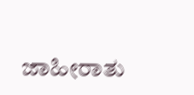ಜಾಹೀರಾತು